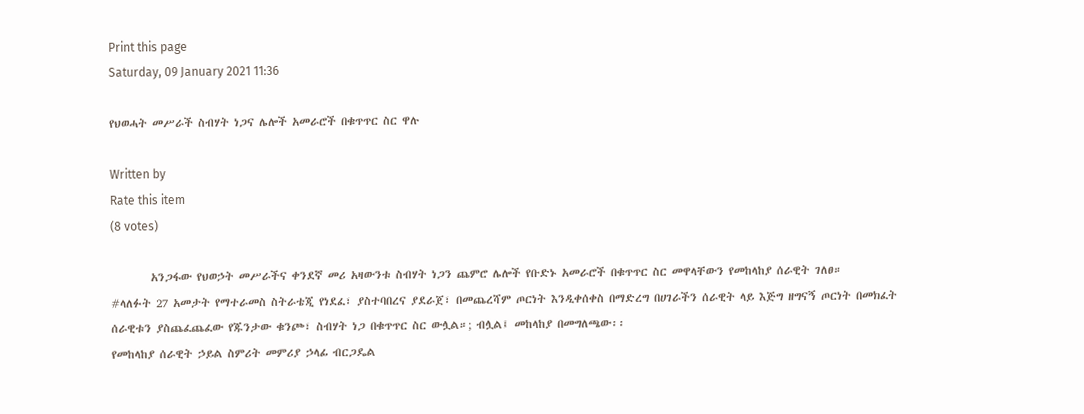Print this page
Saturday, 09 January 2021 11:36

የህወሓት መሥራች ስብሃት ነጋና ሌሎች አመራሮች በቁጥጥር ስር ዋሉ

Written by
Rate this item
(8 votes)

        አንጋፋው የህወኃት መሥራችና ቀንደኛ መሪ አዛውንቱ ስብሃት ነጋን ጨምሮ ሌሎች የቡድኑ አመራሮች በቁጥጥር ስር መዋላቸውን የመከላከያ ሰራዊት ገለፀ።
#ላለፉት 27 አመታት የማተራመስ ስትራቴጂ የነደፈ፣ ያስተባበረና ያደራጀ፣ በመጨረሻም ጦርነት እንዲቀሰቀስ በማድረግ በሀገራችን ሰራዊት ላይ እጅግ ዘግናኝ ጦርነት በመክፈት ሰራዊቱን ያስጨፈጨፈው የጁንታው ቁንጮ፣ ስብሃት ነጋ በቁጥጥር ስር ውሏል።; ብሏል፤ መከላከያ በመግለጫው፡፡
የመከላከያ ሰራዊት ኃይል ስምሪት መምሪያ ኃላፊ ብርጋዴል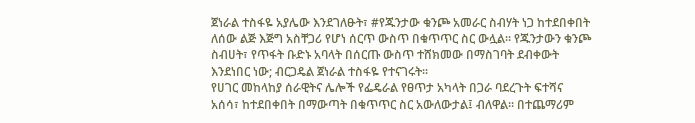ጀነራል ተስፋዬ አያሌው እንደገለፁት፣ #የጁንታው ቁንጮ አመራር ስብሃት ነጋ ከተደበቀበት ለሰው ልጅ እጅግ አስቸጋሪ የሆነ ሰርጥ ውስጥ በቁጥጥር ስር ውሏል። የጁንታውን ቁንጮ ስብሀት፣ የጥፋት ቡድኑ አባላት በሰርጡ ውስጥ ተሸክመው በማስገባት ደብቀውት እንደነበር ነው; ብርጋዴል ጀነራል ተስፋዬ የተናገሩት፡፡
የሀገር መከላከያ ሰራዊትና ሌሎች የፌዴራል የፀጥታ አካላት በጋራ ባደረጉት ፍተሻና አሰሳ፣ ከተደበቀበት በማውጣት በቁጥጥር ስር አውለውታል፤ ብለዋል። በተጨማሪም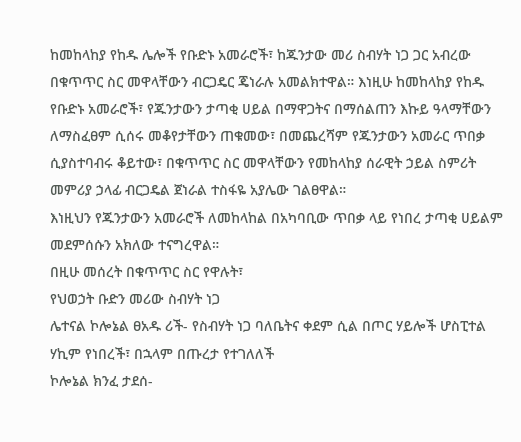ከመከላከያ የከዱ ሌሎች የቡድኑ አመራሮች፣ ከጁንታው መሪ ስብሃት ነጋ ጋር አብረው በቁጥጥር ስር መዋላቸውን ብርጋዴር ጄነራሉ አመልክተዋል። እነዚሁ ከመከላከያ የከዱ የቡድኑ አመራሮች፣ የጁንታውን ታጣቂ ሀይል በማዋጋትና በማሰልጠን እኩይ ዓላማቸውን ለማስፈፀም ሲሰሩ መቆየታቸውን ጠቁመው፣ በመጨረሻም የጁንታውን አመራር ጥበቃ ሲያስተባብሩ ቆይተው፣ በቁጥጥር ስር መዋላቸውን የመከላከያ ሰራዊት ኃይል ስምሪት መምሪያ ኃላፊ ብርጋዴል ጀነራል ተስፋዬ አያሌው ገልፀዋል።
እነዚህን የጁንታውን አመራሮች ለመከላከል በአካባቢው ጥበቃ ላይ የነበረ ታጣቂ ሀይልም መደምሰሱን አክለው ተናግረዋል።
በዚሁ መሰረት በቁጥጥር ስር የዋሉት፣
የህወኃት ቡድን መሪው ስብሃት ነጋ
ሌተናል ኮሎኔል ፀአዱ ሪች- የስብሃት ነጋ ባለቤትና ቀደም ሲል በጦር ሃይሎች ሆስፒተል ሃኪም የነበረች፣ በኋላም በጡረታ የተገለለች
ኮሎኔል ክንፈ ታደሰ-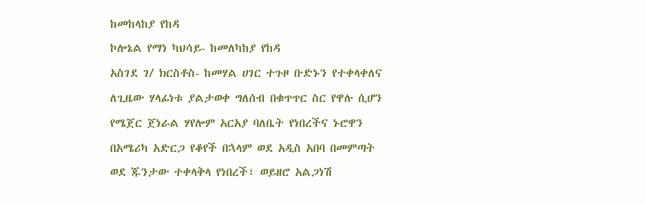ከመከላከያ የከዳ
ኮሎኔል የማነ ካህሳይ- ከመለካከያ የከዳ
አስገደ ገ/ ክርስቶስ- ከመሃል ሀገር ተጉዞ ቡድኑን የተቀላቀለና ለጊዜው ሃላፊነቱ ያልታወቀ ግለሰብ በቁጥጥር ስር የዋሉ ሲሆን
የሜጀር ጀነራል ሃየሎም አርአያ ባለቤት የነበረችና ኑሮዋን በአሜሪካ አድርጋ የቆየች በኋላም ወደ አዲስ አበባ በመምጣት ወደ ጁንታው ተቀላቅላ የነበረች፣ ወይዘሮ አልጋነሽ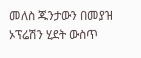መለስ ጁንታውን በመያዝ ኦፕሬሽን ሂደት ውስጥ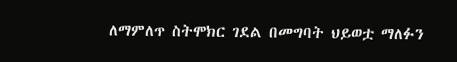ለማምለጥ ስትሞክር ገደል በመግባት ህይወቷ ማለፉን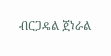ብርጋዴል ጀነራል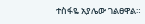ተስፋዬ አያሌው ገልፀዋል።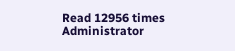Read 12956 times
Administrator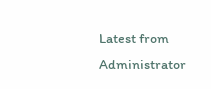Latest from Administrator